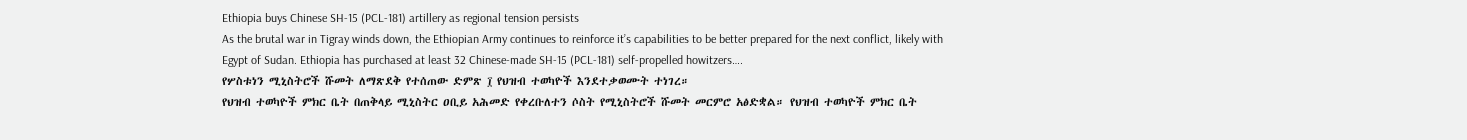Ethiopia buys Chinese SH-15 (PCL-181) artillery as regional tension persists
As the brutal war in Tigray winds down, the Ethiopian Army continues to reinforce it’s capabilities to be better prepared for the next conflict, likely with Egypt of Sudan. Ethiopia has purchased at least 32 Chinese-made SH-15 (PCL-181) self-propelled howitzers….
የሦስቱነን ሚኒስትሮች ሹመት ለማጽደቅ የተሰጠው ድምጽ ፲ የህዝብ ተወካዮች እንደተቃወሙት ተነገረ።
የህዝብ ተወካዮች ምክር ቤት በጠቅላይ ሚኒስትር ዐቢይ አሕመድ የቀረቡለተን ሶስት የሚኒስትሮች ሹመት መርምሮ አፅድቋል። የህዝብ ተወካዮች ምክር ቤት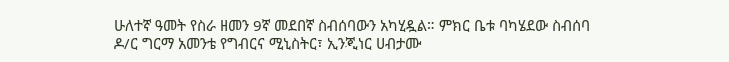ሁለተኛ ዓመት የስራ ዘመን 9ኛ መደበኛ ስብሰባውን አካሂዷል። ምክር ቤቱ ባካሄደው ስብሰባ ዶ/ር ግርማ አመንቴ የግብርና ሚኒስትር፣ ኢንጂነር ሀብታሙ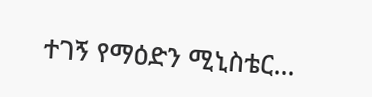ተገኝ የማዕድን ሚኒስቴር…